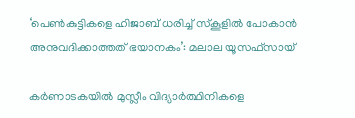‘പെണ്‍കുട്ടികളെ ഹിജാബ് ധരിച്ച് സ്‌കൂളില്‍ പോകാന്‍ അനുവദിക്കാത്തത് ഭയാനകം’: മലാല യൂസഫ്‌സായ്

കര്‍ണാടകയില്‍ മുസ്ലീം വിദ്യാര്‍ത്ഥിനികളെ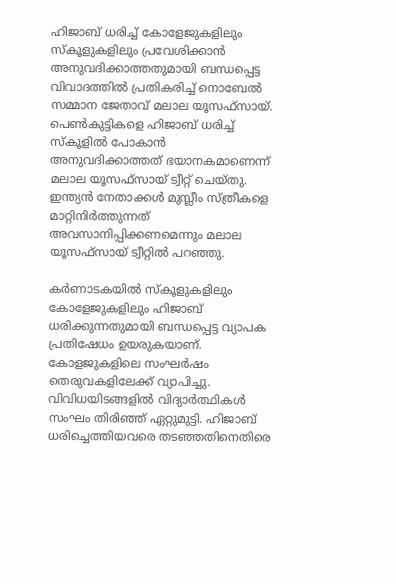ഹിജാബ് ധരിച്ച് കോളേജുകളിലും സ്‌കൂളുകളിലും പ്രവേശിക്കാന്‍ അനുവദിക്കാത്തതുമായി ബന്ധപ്പെട്ട വിവാദത്തില്‍ പ്രതികരിച്ച് നൊബേല്‍ സമ്മാന ജേതാവ് മലാല യൂസഫ്‌സായ്. പെണ്‍കുട്ടികളെ ഹിജാബ് ധരിച്ച് സ്‌കൂളില്‍ പോകാന്‍ അനുവദിക്കാത്തത് ഭയാനകമാണെന്ന് മലാല യൂസഫ്‌സായ് ട്വീറ്റ് ചെയ്തു. ഇന്ത്യന്‍ നേതാക്കള്‍ മുസ്ലീം സ്ത്രീകളെ മാറ്റിനിര്‍ത്തുന്നത് അവസാനിപ്പിക്കണമെന്നും മലാല യൂസഫ്‌സായ് ട്വീറ്റില്‍ പറഞ്ഞു.

കര്‍ണാടകയില്‍ സ്‌കൂളുകളിലും കോളേജുകളിലും ഹിജാബ് ധരിക്കുന്നതുമായി ബന്ധപ്പെട്ട വ്യാപക പ്രതിഷേധം ഉയരുകയാണ്. കോളജുകളിലെ സംഘര്‍ഷം തെരുവകളിലേക്ക് വ്യാപിച്ചു. വിവിധയിടങ്ങളില്‍ വിദ്യാര്‍ത്ഥികള്‍ സംഘം തിരിഞ്ഞ് ഏറ്റുമുട്ടി. ഹിജാബ് ധരിച്ചെത്തിയവരെ തടഞ്ഞതിനെതിരെ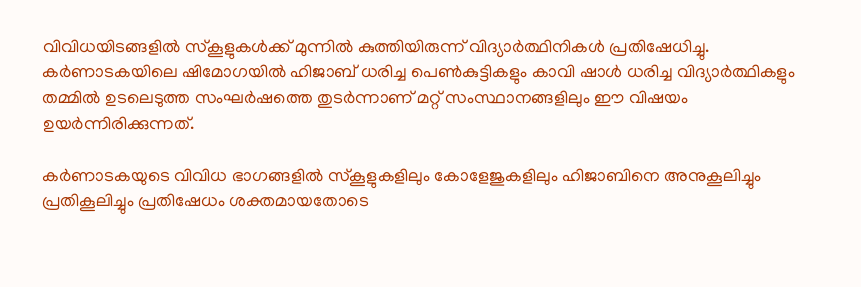വിവിധയിടങ്ങളില്‍ സ്‌കൂളുകള്‍ക്ക് മുന്നില്‍ കുത്തിയിരുന്ന് വിദ്യാര്‍ത്ഥിനികള്‍ പ്രതിഷേധിച്ചു. കര്‍ണാടകയിലെ ഷിമോഗയില്‍ ഹിജാബ് ധരിച്ച പെണ്‍കുട്ടികളും കാവി ഷാള്‍ ധരിച്ച വിദ്യാര്‍ത്ഥികളും തമ്മില്‍ ഉടലെടുത്ത സംഘര്‍ഷത്തെ തുടര്‍ന്നാണ് മറ്റ് സംസ്ഥാനങ്ങളിലും ഈ വിഷയം ഉയര്‍ന്നിരിക്കുന്നത്.

കര്‍ണാടകയുടെ വിവിധ ഭാഗങ്ങളില്‍ സ്‌കൂളുകളിലും കോളേജുകളിലും ഹിജാബിനെ അനുകൂലിച്ചും പ്രതികൂലിച്ചും പ്രതിഷേധം ശക്തമായതോടെ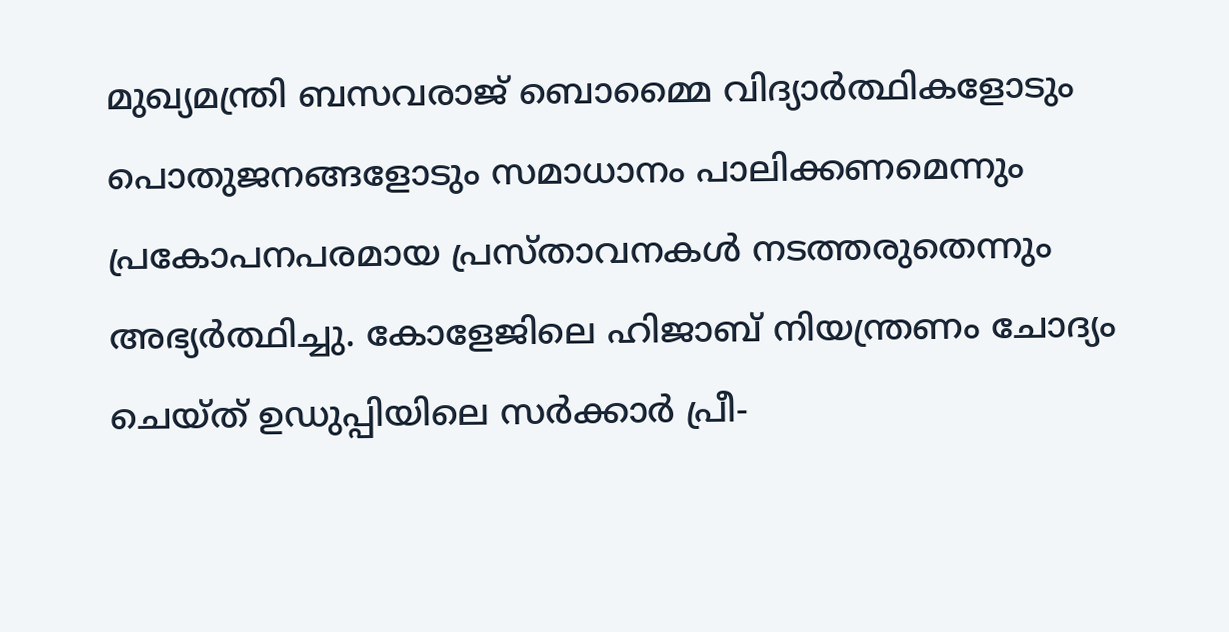മുഖ്യമന്ത്രി ബസവരാജ് ബൊമ്മൈ വിദ്യാര്‍ത്ഥികളോടും പൊതുജനങ്ങളോടും സമാധാനം പാലിക്കണമെന്നും പ്രകോപനപരമായ പ്രസ്താവനകള്‍ നടത്തരുതെന്നും അഭ്യര്‍ത്ഥിച്ചു. കോളേജിലെ ഹിജാബ് നിയന്ത്രണം ചോദ്യം ചെയ്ത് ഉഡുപ്പിയിലെ സര്‍ക്കാര്‍ പ്രീ-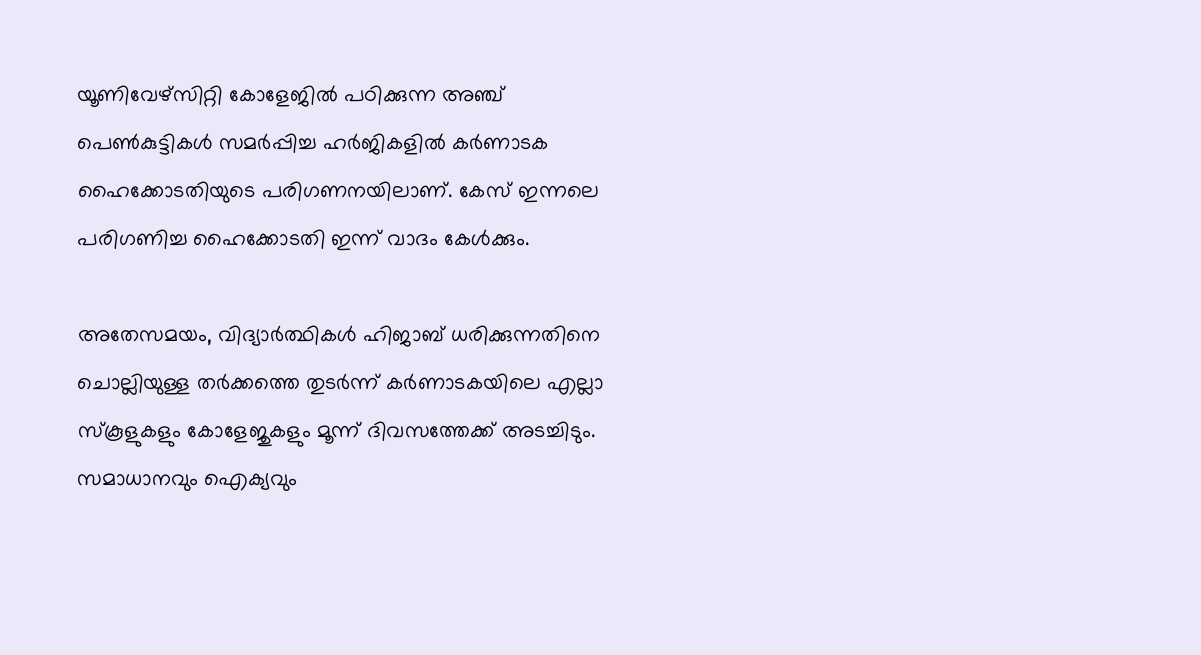യൂണിവേഴ്സിറ്റി കോളേജില്‍ പഠിക്കുന്ന അഞ്ച് പെണ്‍കുട്ടികള്‍ സമര്‍പ്പിച്ച ഹര്‍ജികളില്‍ കര്‍ണാടക ഹൈക്കോടതിയുടെ പരിഗണനയിലാണ്. കേസ് ഇന്നലെ പരിഗണിച്ച ഹൈക്കോടതി ഇന്ന് വാദം കേള്‍ക്കും.

അതേസമയം, വിദ്യാര്‍ത്ഥികള്‍ ഹിജാബ് ധരിക്കുന്നതിനെ ചൊല്ലിയുള്ള തര്‍ക്കത്തെ തുടര്‍ന്ന് കര്‍ണാടകയിലെ എല്ലാ സ്‌കൂളുകളും കോളേജുകളും മൂന്ന് ദിവസത്തേക്ക് അടച്ചിടും. സമാധാനവും ഐക്യവും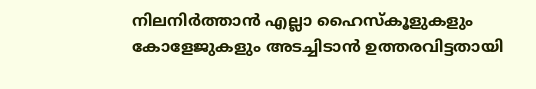നിലനിര്‍ത്താന്‍ എല്ലാ ഹൈസ്‌കൂളുകളും കോളേജുകളും അടച്ചിടാന്‍ ഉത്തരവിട്ടതായി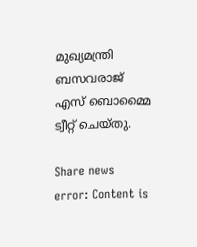മുഖ്യമന്ത്രി ബസവരാജ് എസ് ബൊമ്മൈ ട്വീറ്റ് ചെയ്തു.

Share news
error: Content is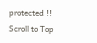protected !!
Scroll to Top